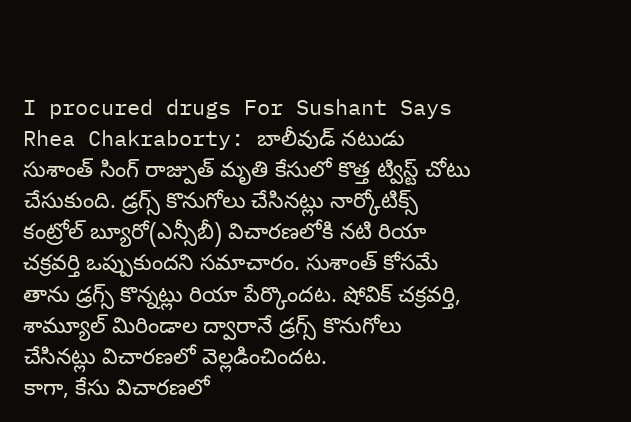I procured drugs For Sushant Says Rhea Chakraborty: బాలీవుడ్ నటుడు సుశాంత్ సింగ్ రాజ్పుత్ మృతి కేసులో కొత్త ట్విస్ట్ చోటు చేసుకుంది. డ్రగ్స్ కొనుగోలు చేసినట్లు నార్కోటిక్స్ కంట్రోల్ బ్యూరో(ఎన్సీబీ) విచారణలోకి నటి రియా చక్రవర్తి ఒప్పుకుందని సమాచారం. సుశాంత్ కోసమే తాను డ్రగ్స్ కొన్నట్లు రియా పేర్కొందట. షోవిక్ చక్రవర్తి, శామ్యూల్ మిరిండాల ద్వారానే డ్రగ్స్ కొనుగోలు చేసినట్లు విచారణలో వెల్లడించిందట.
కాగా, కేసు విచారణలో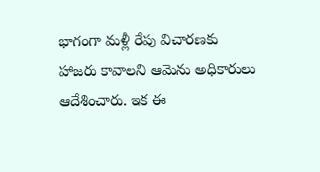భాగంగా మళ్లీ రేపు విచారణకు హాజరు కావాలని ఆమెను అధికారులు ఆదేశించారు. ఇక ఈ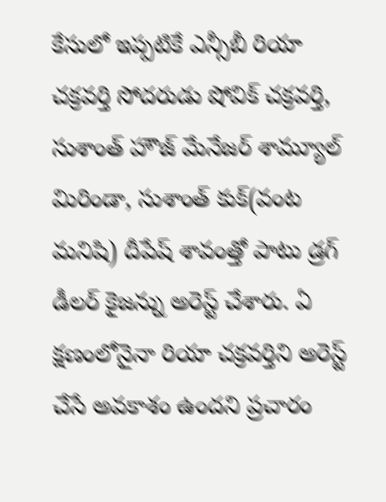కేసులో ఇప్పటికే ఎన్సీబీ రియా చక్రవర్తి సోదరుడు షోవిక్ చక్రవర్తి, సుశాంత్ హౌజ్ మేనేజర్ శామ్యూల్ మిరిండా, సుశాంత్ కుక్(వంట మనిషి) దీపేష్ శావంత్తో పాటు డ్రగ్ డీలర్ కైజన్ను అరెస్ట్ చేశారు. ఏ క్షణంలోనైనా రియా చక్రవర్తిని అరెస్ట్ చేసే అవకాశం ఉందని ప్రచారం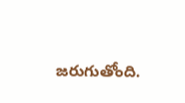జరుగుతోంది.